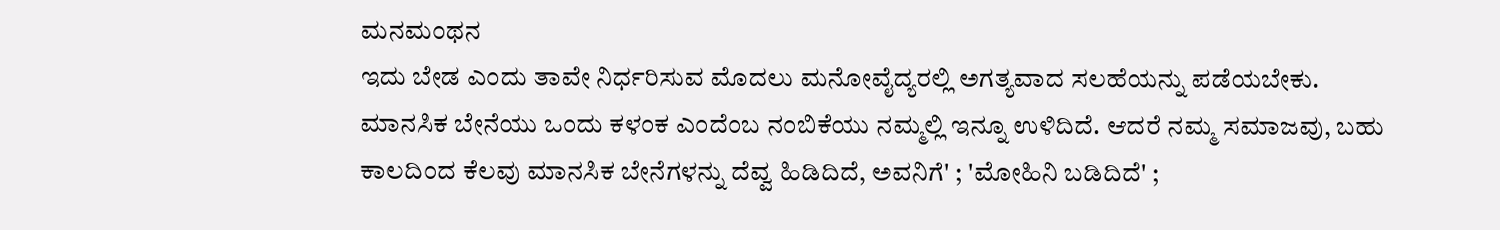ಮನಮಂಥನ
ಇದು ಬೇಡ ಎಂದು ತಾವೇ ನಿರ್ಧರಿಸುವ ಮೊದಲು ಮನೋವೈದ್ಯರಲ್ಲಿ ಅಗತ್ಯವಾದ ಸಲಹೆಯನ್ನು ಪಡೆಯಬೇಕು.
ಮಾನಸಿಕ ಬೇನೆಯು ಒಂದು ಕಳಂಕ ಎಂದೆಂಬ ನಂಬಿಕೆಯು ನಮ್ಮಲ್ಲಿ ಇನ್ನೂ ಉಳಿದಿದೆ. ಆದರೆ ನಮ್ಮ ಸಮಾಜವು, ಬಹು ಕಾಲದಿಂದ ಕೆಲವು ಮಾನಸಿಕ ಬೇನೆಗಳನ್ನು ದೆವ್ವ ಹಿಡಿದಿದೆ, ಅವನಿಗೆ' ; 'ಮೋಹಿನಿ ಬಡಿದಿದೆ' ;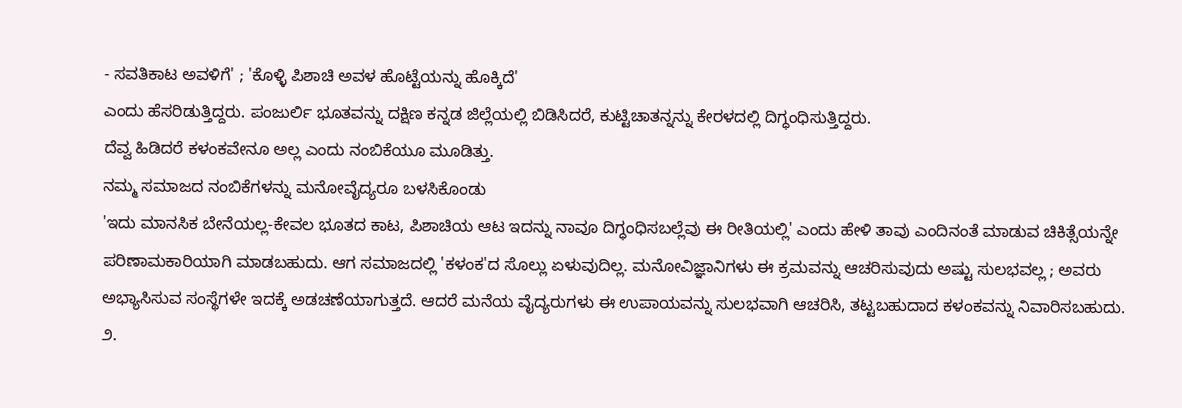- ಸವತಿಕಾಟ ಅವಳಿಗೆ' ; 'ಕೊಳ್ಳಿ ಪಿಶಾಚಿ ಅವಳ ಹೊಟ್ಟೆಯನ್ನು ಹೊಕ್ಕಿದೆ'
ಎಂದು ಹೆಸರಿಡುತ್ತಿದ್ದರು. ಪಂಜುರ್ಲಿ ಭೂತವನ್ನು ದಕ್ಷಿಣ ಕನ್ನಡ ಜಿಲ್ಲೆಯಲ್ಲಿ ಬಿಡಿಸಿದರೆ, ಕುಟ್ಟಿಚಾತನ್ನನ್ನು ಕೇರಳದಲ್ಲಿ ದಿಗ್ಧಂಧಿಸುತ್ತಿದ್ದರು.
ದೆವ್ವ ಹಿಡಿದರೆ ಕಳಂಕವೇನೂ ಅಲ್ಲ ಎಂದು ನಂಬಿಕೆಯೂ ಮೂಡಿತ್ತು.
ನಮ್ಮ ಸಮಾಜದ ನಂಬಿಕೆಗಳನ್ನು ಮನೋವೈದ್ಯರೂ ಬಳಸಿಕೊಂಡು
'ಇದು ಮಾನಸಿಕ ಬೇನೆಯಲ್ಲ-ಕೇವಲ ಭೂತದ ಕಾಟ, ಪಿಶಾಚಿಯ ಆಟ ಇದನ್ನು ನಾವೂ ದಿಗ್ಧಂಧಿಸಬಲ್ಲೆವು ಈ ರೀತಿಯಲ್ಲಿ' ಎಂದು ಹೇಳಿ ತಾವು ಎಂದಿನಂತೆ ಮಾಡುವ ಚಿಕಿತ್ಸೆಯನ್ನೇ ಪರಿಣಾಮಕಾರಿಯಾಗಿ ಮಾಡಬಹುದು. ಆಗ ಸಮಾಜದಲ್ಲಿ 'ಕಳಂಕ'ದ ಸೊಲ್ಲು ಏಳುವುದಿಲ್ಲ. ಮನೋವಿಜ್ಞಾನಿಗಳು ಈ ಕ್ರಮವನ್ನು ಆಚರಿಸುವುದು ಅಷ್ಟು ಸುಲಭವಲ್ಲ ; ಅವರು ಅಭ್ಯಾಸಿಸುವ ಸಂಸ್ಥೆಗಳೇ ಇದಕ್ಕೆ ಅಡಚಣೆಯಾಗುತ್ತದೆ. ಆದರೆ ಮನೆಯ ವೈದ್ಯರುಗಳು ಈ ಉಪಾಯವನ್ನು ಸುಲಭವಾಗಿ ಆಚರಿಸಿ, ತಟ್ಟಬಹುದಾದ ಕಳಂಕವನ್ನು ನಿವಾರಿಸಬಹುದು.
೨.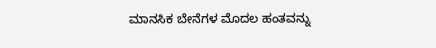ಮಾನಸಿಕ ಬೇನೆಗಳ ಮೊದಲ ಹಂತವನ್ನು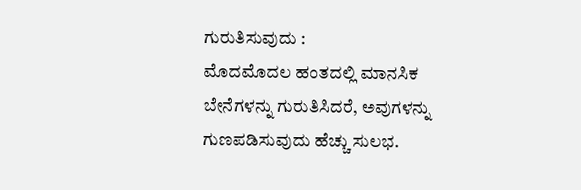ಗುರುತಿಸುವುದು :
ಮೊದಮೊದಲ ಹಂತದಲ್ಲಿ ಮಾನಸಿಕ ಬೇನೆಗಳನ್ನು ಗುರುತಿಸಿದರೆ, ಅವುಗಳನ್ನು ಗುಣಪಡಿಸುವುದು ಹೆಚ್ಚು ಸುಲಭ.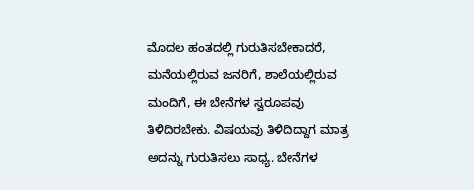ಮೊದಲ ಹಂತದಲ್ಲಿ ಗುರುತಿಸಬೇಕಾದರೆ, ಮನೆಯಲ್ಲಿರುವ ಜನರಿಗೆ, ಶಾಲೆಯಲ್ಲಿರುವ ಮಂದಿಗೆ, ಈ ಬೇನೆಗಳ ಸ್ವರೂಪವು ತಿಳಿದಿರಬೇಕು. ವಿಷಯವು ತಿಳಿದಿದ್ದಾಗ ಮಾತ್ರ ಅದನ್ನು ಗುರುತಿಸಲು ಸಾಧ್ಯ. ಬೇನೆಗಳ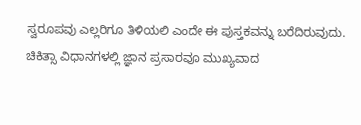ಸ್ವರೂಪವು ಎಲ್ಲರಿಗೂ ತಿಳಿಯಲಿ ಎಂದೇ ಈ ಪುಸ್ತಕವನ್ನು ಬರೆದಿರುವುದು. ಚಿಕಿತ್ಸಾ ವಿಧಾನಗಳಲ್ಲಿ ಜ್ಞಾನ ಪ್ರಸಾರವೂ ಮುಖ್ಯವಾದ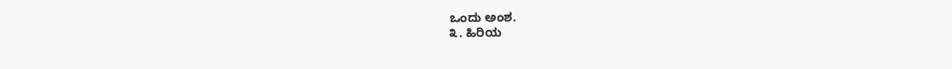ಒಂದು ಅಂಶ.
೩. ಹಿರಿಯ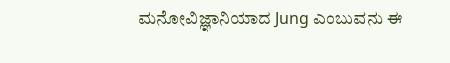ಮನೋವಿಜ್ಞಾನಿಯಾದ Jung ಎಂಬುವನು ಈ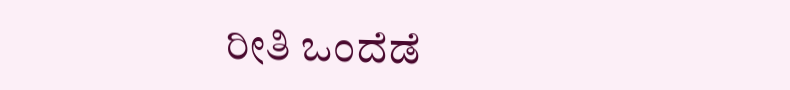ರೀತಿ ಒಂದೆಡೆ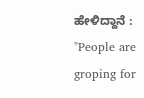ಹೇಳಿದ್ದಾನೆ :
"People are groping for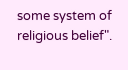some system of religious belief".